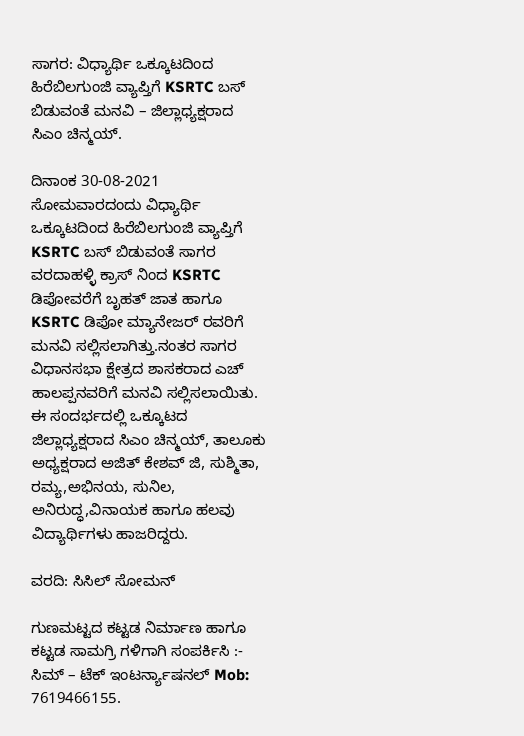ಸಾಗರ: ವಿಧ್ಯಾರ್ಥಿ ಒಕ್ಕೂಟದಿಂದ ಹಿರೆಬಿಲಗುಂಜಿ ವ್ಯಾಪ್ತಿಗೆ KSRTC ಬಸ್ ಬಿಡುವಂತೆ ಮನವಿ – ಜಿಲ್ಲಾಧ್ಯಕ್ಷರಾದ ಸಿಎಂ ಚಿನ್ಮಯ್.

ದಿನಾಂಕ 30-08-2021 ಸೋಮವಾರದಂದು ವಿಧ್ಯಾರ್ಥಿ ಒಕ್ಕೂಟದಿಂದ ಹಿರೆಬಿಲಗುಂಜಿ ವ್ಯಾಪ್ತಿಗೆ KSRTC ಬಸ್ ಬಿಡುವಂತೆ ಸಾಗರ ವರದಾಹಳ್ಳಿ ಕ್ರಾಸ್ ನಿಂದ KSRTC ಡಿಪೋವರೆಗೆ ಬೃಹತ್ ಜಾತ ಹಾಗೂ KSRTC ಡಿಪೋ ಮ್ಯಾನೇಜರ್ ರವರಿಗೆ ಮನವಿ ಸಲ್ಲಿಸಲಾಗಿತ್ತು.ನಂತರ ಸಾಗರ ವಿಧಾನಸಭಾ ಕ್ಷೇತ್ರದ ಶಾಸಕರಾದ ಎಚ್ ಹಾಲಪ್ಪನವರಿಗೆ ಮನವಿ ಸಲ್ಲಿಸಲಾಯಿತು.
ಈ ಸಂದರ್ಭದಲ್ಲಿ ಒಕ್ಕೂಟದ ಜಿಲ್ಲಾಧ್ಯಕ್ಷರಾದ ಸಿಎಂ ಚಿನ್ಮಯ್, ತಾಲೂಕು ಅಧ್ಯಕ್ಷರಾದ ಅಜಿತ್ ಕೇಶವ್ ಜಿ, ಸುಶ್ಮಿತಾ, ರಮ್ಯ,ಅಭಿನಯ, ಸುನಿಲ, ಅನಿರುದ್ಧ,ವಿನಾಯಕ ಹಾಗೂ ಹಲವು ವಿದ್ಯಾರ್ಥಿಗಳು ಹಾಜರಿದ್ದರು.

ವರದಿ: ಸಿಸಿಲ್ ಸೋಮನ್

ಗುಣಮಟ್ಟದ ಕಟ್ಟಡ ನಿರ್ಮಾಣ ಹಾಗೂ ಕಟ್ಟಡ ಸಾಮಗ್ರಿ ಗಳಿಗಾಗಿ ಸಂಪರ್ಕಿಸಿ :- ಸಿಮ್ – ಟೆಕ್ ಇಂಟರ್ನ್ಯಾಷನಲ್ Mob: 7619466155.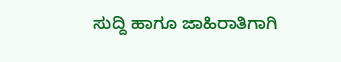ಸುದ್ದಿ ಹಾಗೂ ಜಾಹಿರಾತಿಗಾಗಿ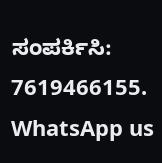ಸಂಪರ್ಕಿಸಿ: 7619466155.
WhatsApp us